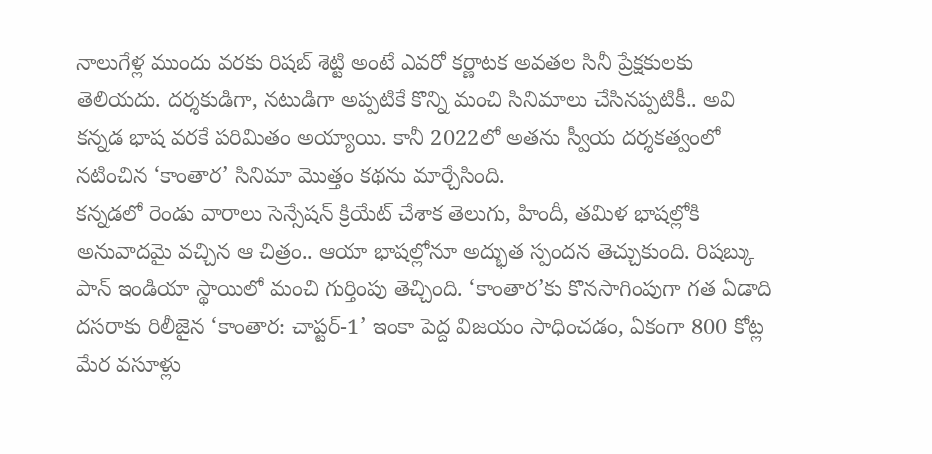నాలుగేళ్ల ముందు వరకు రిషబ్ శెట్టి అంటే ఎవరో కర్ణాటక అవతల సినీ ప్రేక్షకులకు తెలియదు. దర్శకుడిగా, నటుడిగా అప్పటికే కొన్ని మంచి సినిమాలు చేసినప్పటికీ.. అవి కన్నడ భాష వరకే పరిమితం అయ్యాయి. కానీ 2022లో అతను స్వీయ దర్శకత్వంలో నటించిన ‘కాంతార’ సినిమా మొత్తం కథను మార్చేసింది.
కన్నడలో రెండు వారాలు సెన్సేషన్ క్రియేట్ చేశాక తెలుగు, హిందీ, తమిళ భాషల్లోకి అనువాదమై వచ్చిన ఆ చిత్రం.. ఆయా భాషల్లోనూ అద్భుత స్పందన తెచ్చుకుంది. రిషబ్కు పాన్ ఇండియా స్థాయిలో మంచి గుర్తింపు తెచ్చింది. ‘కాంతార’కు కొనసాగింపుగా గత ఏడాది దసరాకు రిలీజైన ‘కాంతార: చాప్టర్-1’ ఇంకా పెద్ద విజయం సాధించడం, ఏకంగా 800 కోట్ల మేర వసూళ్లు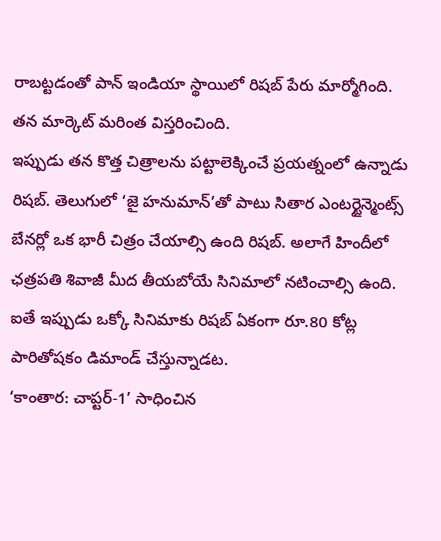రాబట్టడంతో పాన్ ఇండియా స్థాయిలో రిషబ్ పేరు మార్మోగింది. తన మార్కెట్ మరింత విస్తరించింది.
ఇప్పుడు తన కొత్త చిత్రాలను పట్టాలెక్కించే ప్రయత్నంలో ఉన్నాడు రిషబ్. తెలుగులో ‘జై హనుమాన్’తో పాటు సితార ఎంటర్టైన్మెంట్స్ బేనర్లో ఒక భారీ చిత్రం చేయాల్సి ఉంది రిషబ్. అలాగే హిందీలో ఛత్రపతి శివాజీ మీద తీయబోయే సినిమాలో నటించాల్సి ఉంది. ఐతే ఇప్పుడు ఒక్కో సినిమాకు రిషబ్ ఏకంగా రూ.80 కోట్ల పారితోషకం డిమాండ్ చేస్తున్నాడట.
‘కాంతార: చాప్టర్-1’ సాధించిన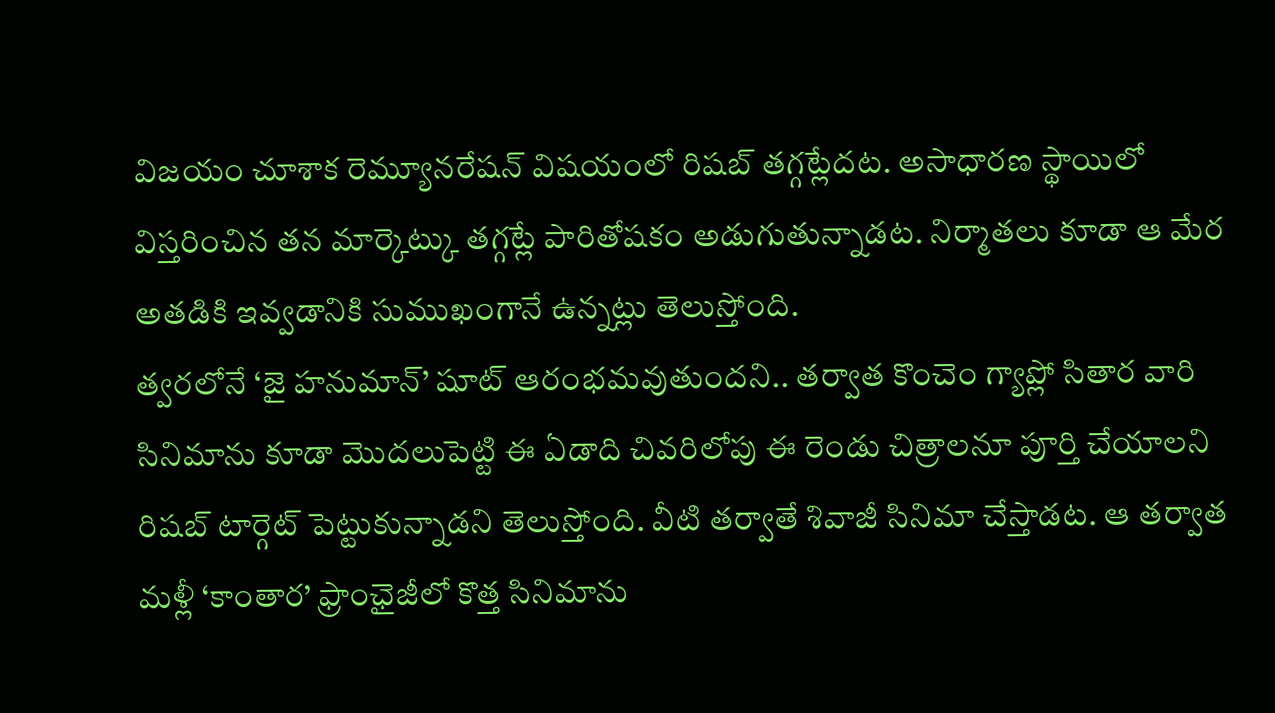విజయం చూశాక రెమ్యూనరేషన్ విషయంలో రిషబ్ తగ్గట్లేదట. అసాధారణ స్థాయిలో విస్తరించిన తన మార్కెట్కు తగ్గట్లే పారితోషకం అడుగుతున్నాడట. నిర్మాతలు కూడా ఆ మేర అతడికి ఇవ్వడానికి సుముఖంగానే ఉన్నట్లు తెలుస్తోంది.
త్వరలోనే ‘జై హనుమాన్’ షూట్ ఆరంభమవుతుందని.. తర్వాత కొంచెం గ్యాప్లో సితార వారి సినిమాను కూడా మొదలుపెట్టి ఈ ఏడాది చివరిలోపు ఈ రెండు చిత్రాలనూ పూర్తి చేయాలని రిషబ్ టార్గెట్ పెట్టుకున్నాడని తెలుస్తోంది. వీటి తర్వాతే శివాజీ సినిమా చేస్తాడట. ఆ తర్వాత మళ్లీ ‘కాంతార’ ఫ్రాంఛైజీలో కొత్త సినిమాను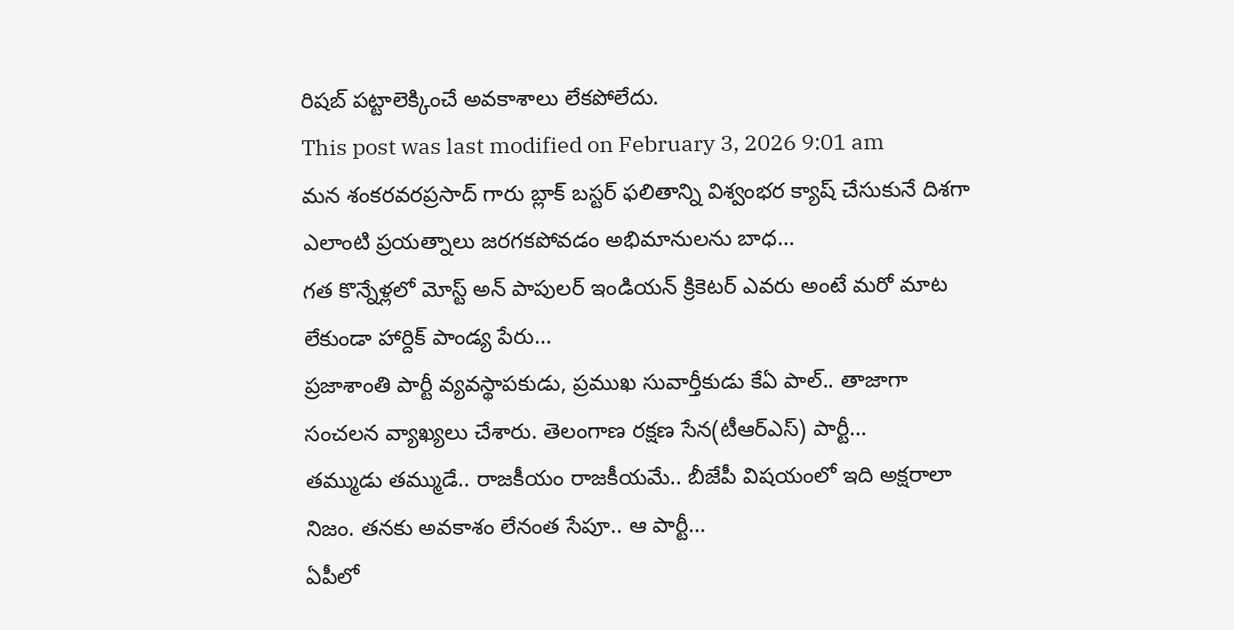రిషబ్ పట్టాలెక్కించే అవకాశాలు లేకపోలేదు.
This post was last modified on February 3, 2026 9:01 am
మన శంకరవరప్రసాద్ గారు బ్లాక్ బస్టర్ ఫలితాన్ని విశ్వంభర క్యాష్ చేసుకునే దిశగా ఎలాంటి ప్రయత్నాలు జరగకపోవడం అభిమానులను బాధ…
గత కొన్నేళ్లలో మోస్ట్ అన్ పాపులర్ ఇండియన్ క్రికెటర్ ఎవరు అంటే మరో మాట లేకుండా హార్దిక్ పాండ్య పేరు…
ప్రజాశాంతి పార్టీ వ్యవస్థాపకుడు, ప్రముఖ సువార్తీకుడు కేఏ పాల్.. తాజాగా సంచలన వ్యాఖ్యలు చేశారు. తెలంగాణ రక్షణ సేన(టీఆర్ఎస్) పార్టీ…
తమ్ముడు తమ్ముడే.. రాజకీయం రాజకీయమే.. బీజేపీ విషయంలో ఇది అక్షరాలా నిజం. తనకు అవకాశం లేనంత సేపూ.. ఆ పార్టీ…
ఏపీలో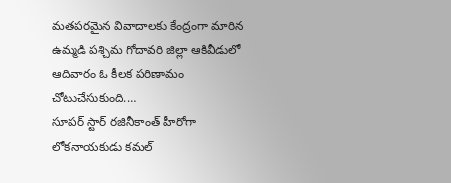మతపరమైన వివాదాలకు కేంద్రంగా మారిన ఉమ్మడి పశ్చిమ గోదావరి జిల్లా ఆకివీడులో ఆదివారం ఓ కీలక పరిణామం చోటుచేసుకుంది.…
సూపర్ స్టార్ రజినీకాంత్ హీరోగా లోకనాయకుడు కమల్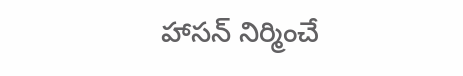హాసన్ నిర్మించే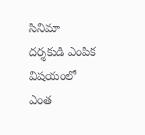సినిమా దర్శకుడి ఎంపిక విషయంలో ఎంత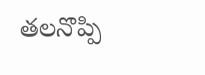తలనొప్పి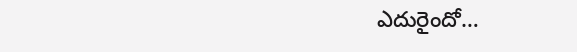ఎదురైందో…